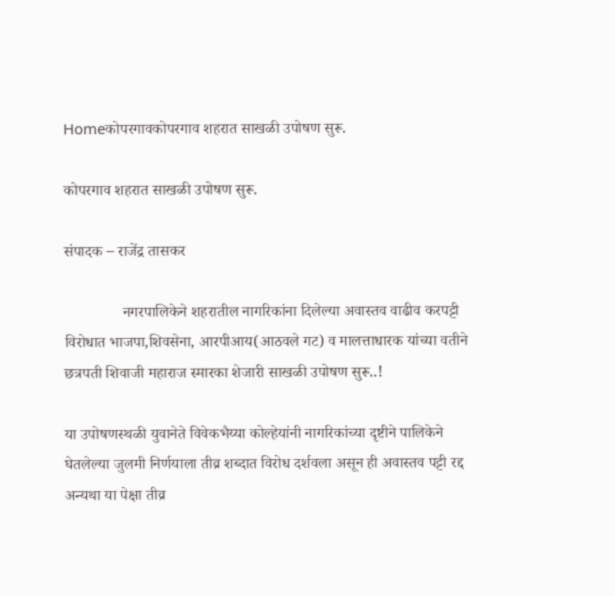Homeकोपरगावकोपरगाव शहरात साखळी उपोषण सुरू.

कोपरगाव शहरात साखळी उपोषण सुरू.

संपादक – राजेंद्र तासकर

               नगरपालिकेने शहरातील नागरिकांना दिलेल्या अवास्तव वाढीव करपट्टी विरोधात भाजपा,शिवसेना, आरपीआय(आठवले गट) व मालत्ताधारक यांच्या वतीने छत्रपती शिवाजी महाराज स्मारका शेजारी साखळी उपोषण सुरू..!

या उपोषणस्थळी युवानेते विवेकभैय्या कोल्हेयांनी नागरिकांच्या दृष्टीने पालिकेने घेतलेल्या जुलमी निर्णयाला तीव्र शब्दात विरोध दर्शवला असून ही अवास्तव पट्टी रद्द अन्यथा या पेक्षा तीव्र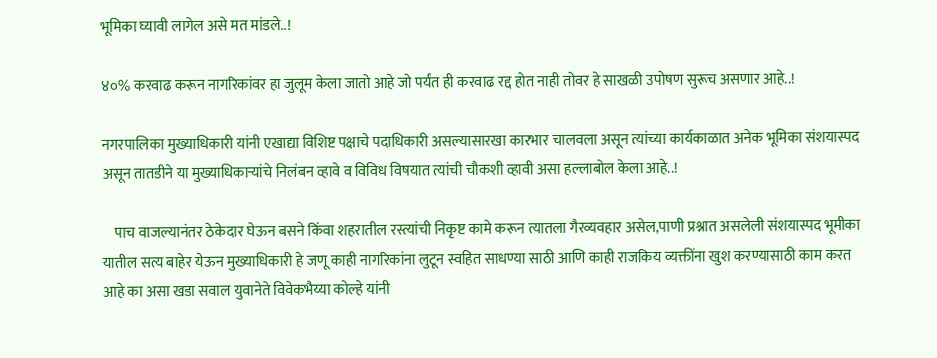भूमिका घ्यावी लागेल असे मत मांडले..!

४०% करवाढ करून नागरिकांवर हा जुलूम केला जातो आहे जो पर्यंत ही करवाढ रद्द होत नाही तोवर हे साखळी उपोषण सुरूच असणार आहे..!

नगरपालिका मुख्याधिकारी यांनी एखाद्या विशिष्ट पक्षाचे पदाधिकारी असल्यासारखा कारभार चालवला असून त्यांच्या कार्यकाळात अनेक भूमिका संशयास्पद असून तातडीने या मुख्याधिकाऱ्यांचे निलंबन व्हावे व विविध विषयात त्यांची चौकशी व्हावी असा हल्लाबोल केला आहे..!

    पाच वाजल्यानंतर ठेकेदार घेऊन बसने किंवा शहरातील रस्त्यांची निकृष्ट कामे करून त्यातला गैरव्यवहार असेल,पाणी प्रश्नात असलेली संशयास्पद भूमीका यातील सत्य बाहेर येऊन मुख्याधिकारी हे जणू काही नागरिकांना लुटून स्वहित साधण्या साठी आणि काही राजकिय व्यक्तींना खुश करण्यासाठी काम करत आहे का असा खडा सवाल युवानेते विवेकभैय्या कोल्हे यांनी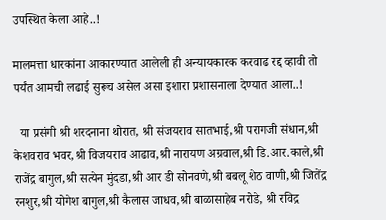उपस्थित केला आहे..!

मालमत्ता धारकांना आकारण्यात आलेली ही अन्यायकारक करवाढ रद्द व्हावी तो पर्यंत आमची लढाई सुरूच असेल असा इशारा प्रशासनाला देण्यात आला..!

  या प्रसंगी श्री शरदनाना थोरात, श्री संजयराव सातभाई,श्री परागजी संधान,श्री केशवराव भवर,श्री विजयराव आढाव,श्री नारायण अग्रवाल,श्री डि.आर.काले,श्री राजेंद्र बागुल,श्री सत्येन मुंदडा,श्री आर डी सोनवणे,श्री बबलू शेठ वाणी,श्री जितेंद्र रनशुर,श्री योगेश बागुल,श्री कैलास जाधव,श्री बाळासाहेब नरोडे, श्री रविद्र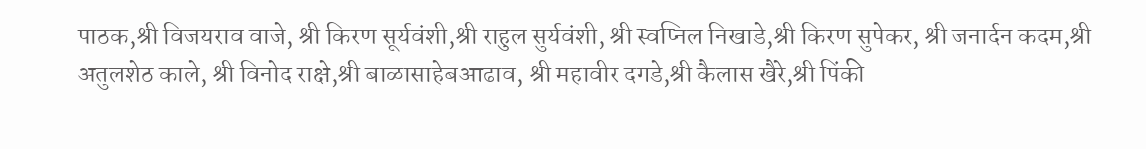पाठक,श्री विजयराव वाजे, श्री किरण सूर्यवंशी,श्री राहुल सुर्यवंशी, श्री स्वप्निल निखाडे,श्री किरण सुपेकर, श्री जनार्दन कदम,श्री अतुलशेठ काले, श्री विनोद राक्षे,श्री बाळासाहेबआढाव, श्री महावीर दगडे,श्री कैलास खैरे,श्री पिंकी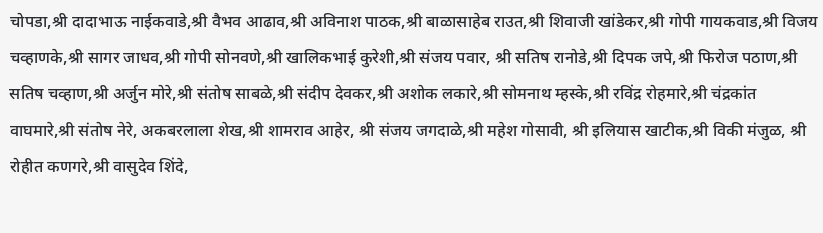चोपडा,श्री दादाभाऊ नाईकवाडे,श्री वैभव आढाव,श्री अविनाश पाठक,श्री बाळासाहेब राउत,श्री शिवाजी खांडेकर,श्री गोपी गायकवाड,श्री विजय चव्हाणके,श्री सागर जाधव,श्री गोपी सोनवणे,श्री खालिकभाई कुरेशी,श्री संजय पवार, श्री सतिष रानोडे,श्री दिपक जपे,श्री फिरोज पठाण,श्री सतिष चव्हाण,श्री अर्जुन मोरे,श्री संतोष साबळे,श्री संदीप देवकर,श्री अशोक लकारे,श्री सोमनाथ म्हस्के,श्री रविंद्र रोहमारे,श्री चंद्रकांत वाघमारे,श्री संतोष नेरे, अकबरलाला शेख,श्री शामराव आहेर, श्री संजय जगदाळे,श्री महेश गोसावी, श्री इलियास खाटीक,श्री विकी मंजुळ, श्री रोहीत कणगरे,श्री वासुदेव शिंदे,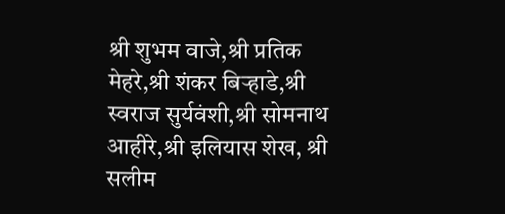श्री शुभम वाजे,श्री प्रतिक मेहरे,श्री शंकर बिऱ्हाडे,श्री स्वराज सुर्यवंशी,श्री सोमनाथ आहीरे,श्री इलियास शेख, श्री सलीम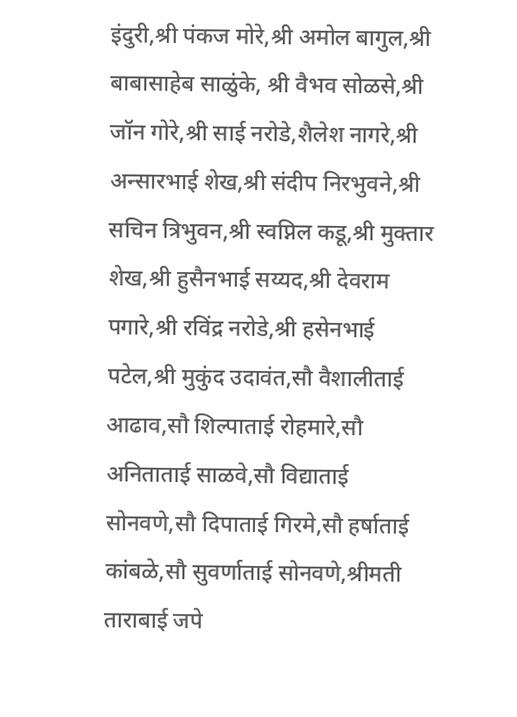इंदुरी,श्री पंकज मोरे,श्री अमोल बागुल,श्री बाबासाहेब साळुंके, श्री वैभव सोळसे,श्री जॉन गोरे,श्री साई नरोडे,शैलेश नागरे,श्री अन्सारभाई शेख,श्री संदीप निरभुवने,श्री सचिन त्रिभुवन,श्री स्वप्निल कडू,श्री मुक्तार शेख,श्री हुसैनभाई सय्यद,श्री देवराम पगारे,श्री रविंद्र नरोडे,श्री हसेनभाई पटेल,श्री मुकुंद उदावंत,सौ वैशालीताई आढाव,सौ शिल्पाताई रोहमारे,सौ अनिताताई साळवे,सौ विद्याताई सोनवणे,सौ दिपाताई गिरमे,सौ हर्षाताई कांबळे,सौ सुवर्णाताई सोनवणे,श्रीमती ताराबाई जपे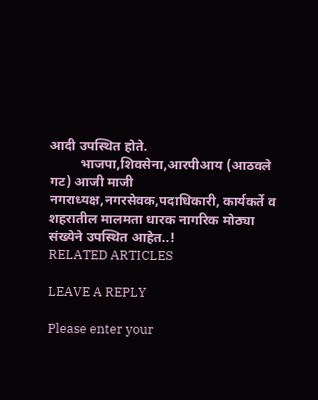आदी उपस्थित होते.
         भाजपा,शिवसेना,आरपीआय (आठवले गट) आजी माजी नगराध्यक्ष,नगरसेवक,पदाधिकारी, कार्यकर्ते व शहरातील मालमता धारक नागरिक मोठ्या संख्येने उपस्थित आहेत..!
RELATED ARTICLES

LEAVE A REPLY

Please enter your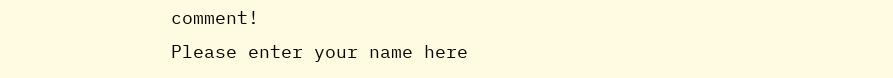comment!
Please enter your name here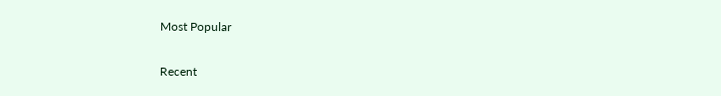Most Popular

Recent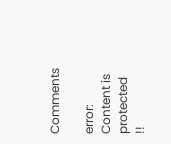Comments

error: Content is protected !!